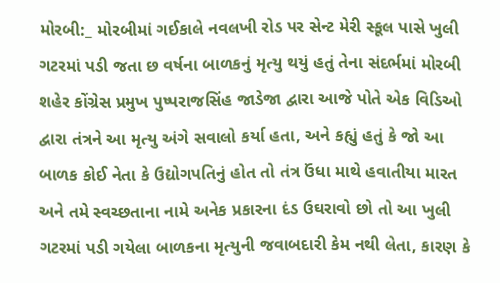મોરબી:_ મોરબીમાં ગઈકાલે નવલખી રોડ પર સેન્ટ મેરી સ્કૂલ પાસે ખુલી ગટરમાં પડી જતા છ વર્ષના બાળકનું મૃત્યુ થયું હતું તેના સંદર્ભમાં મોરબી શહેર કોંગ્રેસ પ્રમુખ પુષ્પરાજસિંહ જાડેજા દ્વારા આજે પોતે એક વિડિઓ દ્વારા તંત્રને આ મૃત્યુ અંગે સવાલો કર્યા હતા, અને કહ્યું હતું કે જો આ બાળક કોઈ નેતા કે ઉદ્યોગપતિનું હોત તો તંત્ર ઉંધા માથે હવાતીયા મારત અને તમે સ્વચ્છતાના નામે અનેક પ્રકારના દંડ ઉઘરાવો છો તો આ ખુલી ગટરમાં પડી ગયેલા બાળકના મૃત્યુની જવાબદારી કેમ નથી લેતા, કારણ કે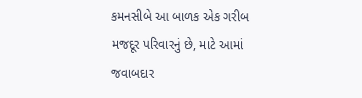કમનસીબે આ બાળક એક ગરીબ મજદૂર પરિવારનું છે, માટે આમાં જવાબદાર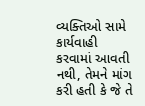વ્યક્તિઓ સામે કાર્યવાહી કરવામાં આવતી નથી, તેમને માંગ કરી હતી કે જે તે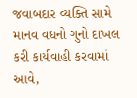જવાબદાર વ્યક્તિ સામે માનવ વધનો ગુનો દાખલ કરી કાર્યવાહી કરવામાં આવે,